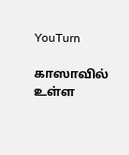YouTurn

காஸாவில் உள்ள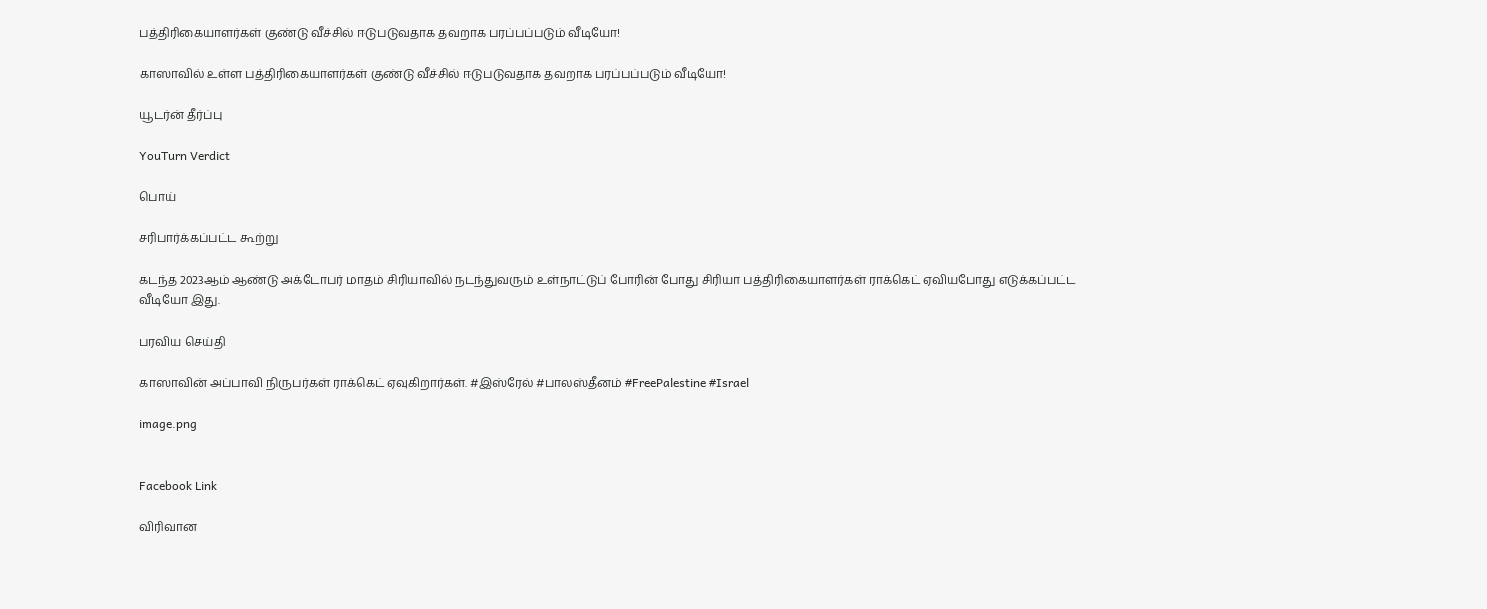பத்திரிகையாளர்கள் குண்டு வீச்சில் ஈடுபடுவதாக தவறாக பரப்பப்படும் வீடியோ!

காஸாவில் உள்ள பத்திரிகையாளர்கள் குண்டு வீச்சில் ஈடுபடுவதாக தவறாக பரப்பப்படும் வீடியோ!

யூடர்ன் தீர்ப்பு

YouTurn Verdict

பொய்

சரிபார்க்கப்பட்ட கூற்று

கடந்த 2023ஆம் ஆண்டு அக்டோபர் மாதம் சிரியாவில் நடந்துவரும் உள்நாட்டுப் போரின் போது சிரியா பத்திரிகையாளர்கள் ராக்கெட் ஏவியபோது எடுக்கப்பட்ட வீடியோ இது.

பரவிய செய்தி

காஸாவின் அப்பாவி நிருபர்கள் ராக்கெட் ஏவுகிறார்கள். #இஸ்ரேல் #பாலஸ்தீனம் #FreePalestine #Israel

image.png


Facebook Link

விரிவான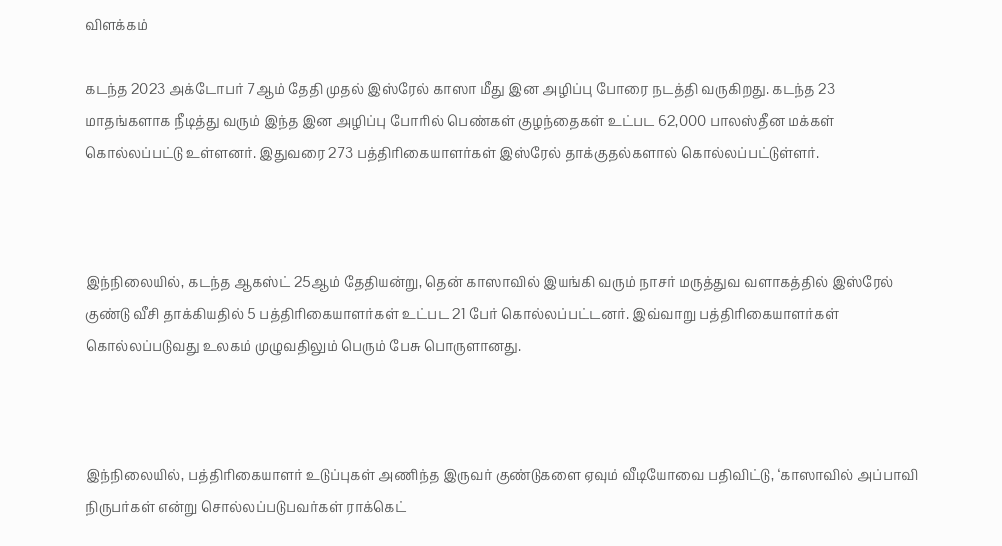விளக்கம்

கடந்த 2023 அக்டோபர் 7ஆம் தேதி முதல் இஸ்ரேல் காஸா மீது இன அழிப்பு போரை நடத்தி வருகிறது. கடந்த 23 மாதங்களாக நீடித்து வரும் இந்த இன அழிப்பு போரில் பெண்கள் குழந்தைகள் உட்பட 62,000 பாலஸ்தீன மக்கள் கொல்லப்பட்டு உள்ளனர். இதுவரை 273 பத்திரிகையாளர்கள் இஸ்ரேல் தாக்குதல்களால் கொல்லப்பட்டுள்ளர்.



இந்நிலையில், கடந்த ஆகஸ்ட் 25ஆம் தேதியன்று, தென் காஸாவில் இயங்கி வரும் நாசர் மருத்துவ வளாகத்தில் இஸ்ரேல் குண்டு வீசி தாக்கியதில் 5 பத்திரிகையாளர்கள் உட்பட 21 பேர் கொல்லப்பட்டனர். இவ்வாறு பத்திரிகையாளர்கள் கொல்லப்படுவது உலகம் முழுவதிலும் பெரும் பேசு பொருளானது.



இந்நிலையில், பத்திரிகையாளர் உடுப்புகள் அணிந்த இருவர் குண்டுகளை ஏவும் வீடியோவை பதிவிட்டு, ‘காஸாவில் அப்பாவி நிருபர்கள் என்று சொல்லப்படுபவர்கள் ராக்கெட்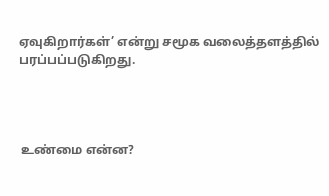ஏவுகிறார்கள்’ என்று சமூக வலைத்தளத்தில் பரப்பப்படுகிறது.




 உண்மை என்ன?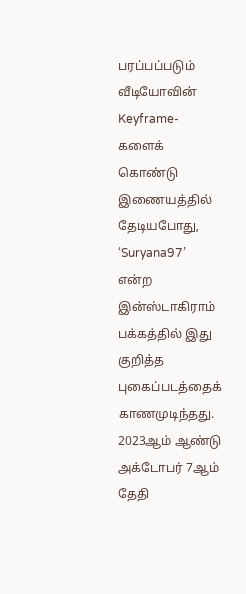பரப்பப்படும் வீடியோவின் Keyframe-களைக் கொண்டு இணையத்தில் தேடியபோது, ‘Suryana97’ என்ற இன்ஸ்டாகிராம் பக்கத்தில் இது குறித்த புகைப்படத்தைக் காணமுடிந்தது. 2023ஆம் ஆண்டு அக்டோபர் 7ஆம் தேதி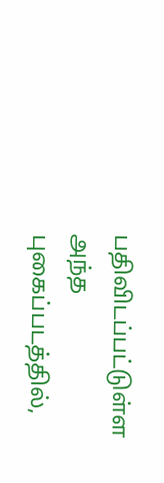பதிவிடப்பட்டுள்ள அந்த புகைப்படத்தில்,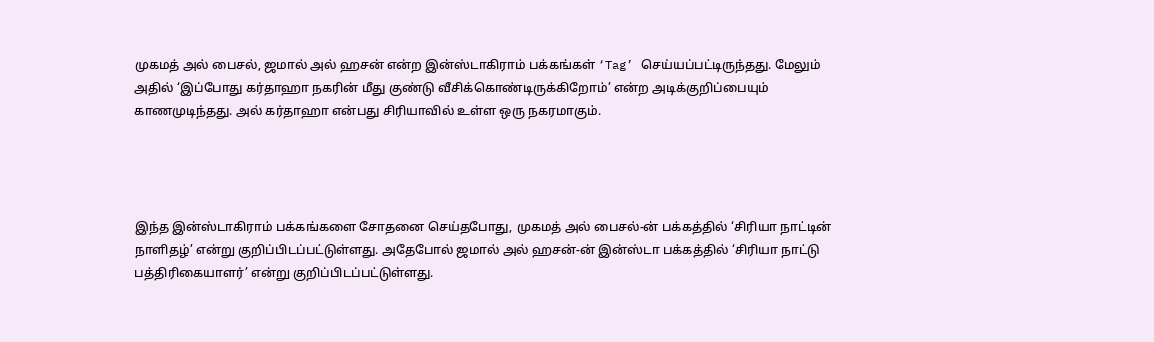முகமத் அல் பைசல், ஜமால் அல் ஹசன் என்ற இன்ஸ்டாகிராம் பக்கங்கள் ‘Tag’ செய்யப்பட்டிருந்தது. மேலும் அதில் ‘இப்போது கர்தாஹா நகரின் மீது குண்டு வீசிக்கொண்டிருக்கிறோம்’ என்ற அடிக்குறிப்பையும் காணமுடிந்தது. அல் கர்தாஹா என்பது சிரியாவில் உள்ள ஒரு நகரமாகும்.




இந்த இன்ஸ்டாகிராம் பக்கங்களை சோதனை செய்தபோது, முகமத் அல் பைசல்-ன் பக்கத்தில் ‘சிரியா நாட்டின் நாளிதழ்’ என்று குறிப்பிடப்பட்டுள்ளது. அதேபோல் ஜமால் அல் ஹசன்-ன் இன்ஸ்டா பக்கத்தில் ‘சிரியா நாட்டு பத்திரிகையாளர்’ என்று குறிப்பிடப்பட்டுள்ளது.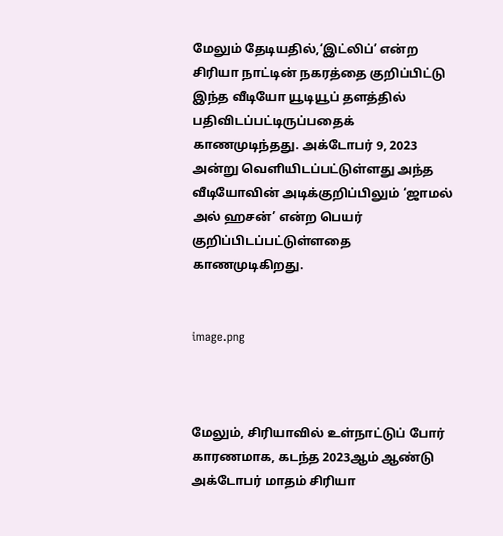மேலும் தேடியதில்,‘இட்லிப்’ என்ற சிரியா நாட்டின் நகரத்தை குறிப்பிட்டு இந்த வீடியோ யூடியூப் தளத்தில் பதிவிடப்பட்டிருப்பதைக் காணமுடிந்தது. அக்டோபர் 9, 2023 அன்று வெளியிடப்பட்டுள்ளது அந்த வீடியோவின் அடிக்குறிப்பிலும் ‘ஜாமல் அல் ஹசன்’ என்ற பெயர் குறிப்பிடப்பட்டுள்ளதை காணமுடிகிறது.


image.png



மேலும், சிரியாவில் உள்நாட்டுப் போர் காரணமாக, கடந்த 2023ஆம் ஆண்டு அக்டோபர் மாதம் சிரியா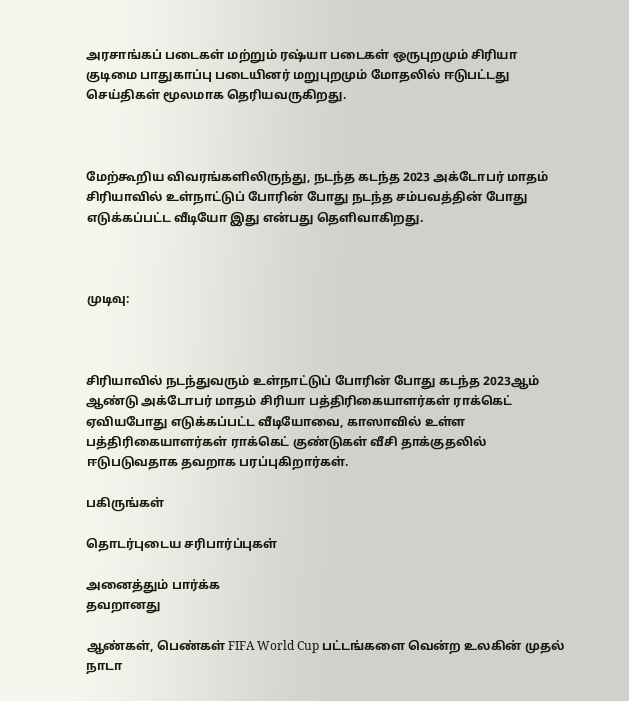அரசாங்கப் படைகள் மற்றும் ரஷ்யா படைகள் ஒருபுறமும் சிரியா குடிமை பாதுகாப்பு படையினர் மறுபுறமும் மோதலில் ஈடுபட்டது செய்திகள் மூலமாக தெரியவருகிறது.



மேற்கூறிய விவரங்களிலிருந்து, நடந்த கடந்த 2023 அக்டோபர் மாதம் சிரியாவில் உள்நாட்டுப் போரின் போது நடந்த சம்பவத்தின் போது எடுக்கப்பட்ட வீடியோ இது என்பது தெளிவாகிறது.



முடிவு:



சிரியாவில் நடந்துவரும் உள்நாட்டுப் போரின் போது கடந்த 2023ஆம் ஆண்டு அக்டோபர் மாதம் சிரியா பத்திரிகையாளர்கள் ராக்கெட் ஏவியபோது எடுக்கப்பட்ட வீடியோவை, காஸாவில் உள்ள பத்திரிகையாளர்கள் ராக்கெட் குண்டுகள் வீசி தாக்குதலில் ஈடுபடுவதாக தவறாக பரப்புகிறார்கள்.

பகிருங்கள்

தொடர்புடைய சரிபார்ப்புகள்

அனைத்தும் பார்க்க
தவறானது

ஆண்கள், பெண்கள் FIFA World Cup பட்டங்களை வென்ற உலகின் முதல் நாடா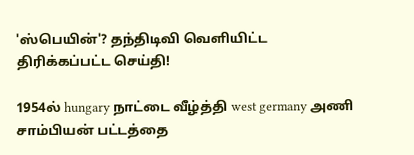'ஸ்பெயின்'? தந்திடிவி வெளியிட்ட திரிக்கப்பட்ட செய்தி!

1954ல் hungary நாட்டை வீழ்த்தி west germany அணி சாம்பியன் பட்டத்தை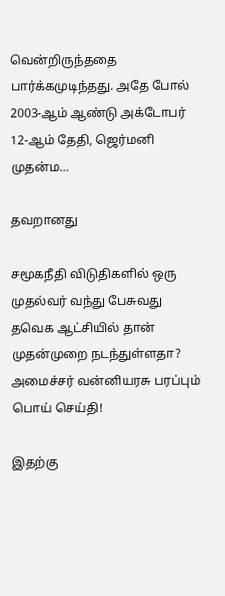வென்றிருந்ததை பார்க்கமுடிந்தது. அதே போல் 2003-ஆம் ஆண்டு அக்டோபர் 12-ஆம் தேதி, ஜெர்மனி முதன்ம…

தவறானது

சமூகநீதி விடுதிகளில் ஒரு முதல்வர் வந்து பேசுவது தவெக ஆட்சியில் தான் முதன்முறை நடந்துள்ளதா? அமைச்சர் வன்னியரசு பரப்பும் பொய் செய்தி!

இதற்கு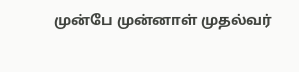முன்பே முன்னாள் முதல்வர்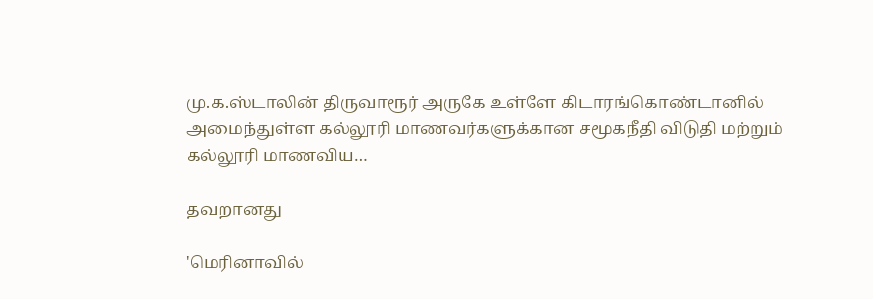மு.க.ஸ்டாலின் திருவாரூர் அருகே உள்ளே கிடாரங்கொண்டானில் அமைந்துள்ள கல்லூரி மாணவர்களுக்கான சமூகநீதி விடுதி மற்றும் கல்லூரி மாணவிய…

தவறானது

'மெரினாவில்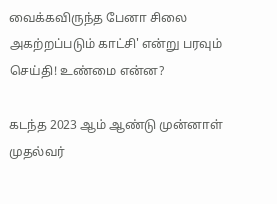வைக்கவிருந்த பேனா சிலை அகற்றப்படும் காட்சி' என்று பரவும் செய்தி! உண்மை என்ன?

கடந்த 2023 ஆம் ஆண்டு முன்னாள் முதல்வர்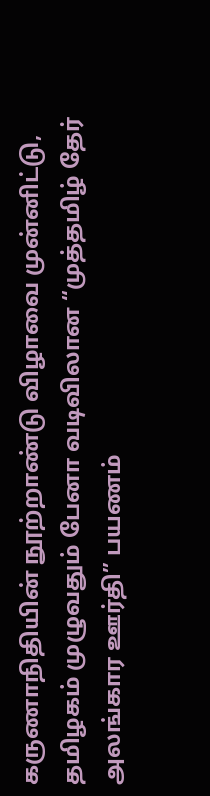கருணாநிதியின் நூற்றாண்டு விழாவை முன்னிட்டு, தமிழகம் முழுவதும் பேனா வடிவிலான “முத்தமிழ் தேர் அலங்கார ஊர்தி” பயணம்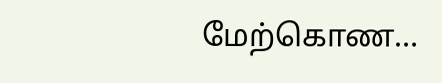மேற்கொண…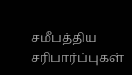சமீபத்திய சரிபார்ப்புகள்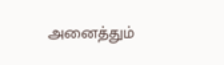அனைத்தும்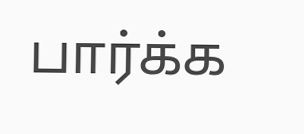பார்க்க